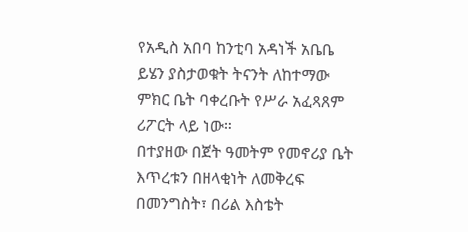የአዲስ አበባ ከንቲባ አዳነች አቤቤ ይሄን ያስታወቁት ትናንት ለከተማው ምክር ቤት ባቀረቡት የሥራ አፈጻጸም ሪፖርት ላይ ነው።
በተያዘው በጀት ዓመትም የመኖሪያ ቤት እጥረቱን በዘላቂነት ለመቅረፍ በመንግስት፣ በሪል እስቴት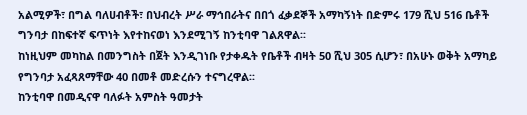አልሚዎች፣ በግል ባለሀብቶች፣ በህብረት ሥራ ማኅበራትና በበጎ ፈቃደኞች አማካኝነት በድምሩ 179 ሺህ 516 ቤቶች ግንባታ በከፍተኛ ፍጥነት እየተከናወነ እንደሚገኝ ከንቲባዋ ገልጸዋል፡፡
ከነዚህም መካከል በመንግስት በጀት እንዲገነቡ የታቀዱት የቤቶች ብዛት 50 ሺህ 305 ሲሆን፣ በአሁኑ ወቅት አማካይ የግንባታ አፈጻጸማቸው 40 በመቶ መድረሱን ተናግረዋል፡፡
ከንቲባዋ በመዲናዋ ባለፉት አምስት ዓመታት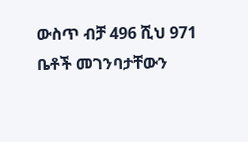ውስጥ ብቻ 496 ሺህ 971 ቤቶች መገንባታቸውን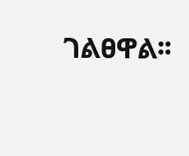ገልፀዋል፡፡